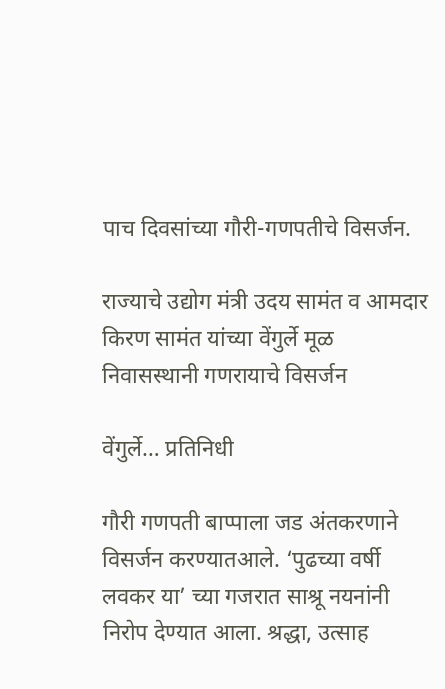पाच दिवसांच्या गौरी-गणपतीचे विसर्जन.

राज्याचे उद्योग मंत्री उदय सामंत व आमदार किरण सामंत यांच्या वेंगुर्ले मूळ निवासस्थानी गणरायाचे विसर्जन

वेंगुर्ले… प्रतिनिधी

गौरी गणपती बाप्पाला जड अंतकरणाने विसर्जन करण्यातआले. ‘पुढच्या वर्षी लवकर या’ च्या गजरात साश्रू नयनांनी निरोप देण्यात आला. श्रद्धा, उत्साह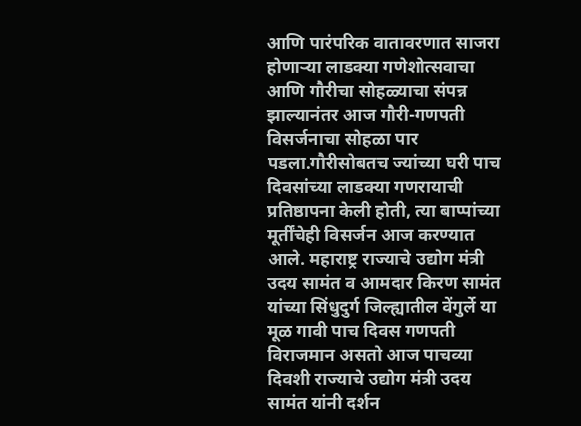आणि पारंपरिक वातावरणात साजरा होणाऱ्या लाडक्या गणेशोत्सवाचा आणि गौरीचा सोहळ्याचा संपन्न झाल्यानंतर आज गौरी-गणपती विसर्जनाचा सोहळा पार पडला.गौरीसोबतच ज्यांच्या घरी पाच दिवसांच्या लाडक्या गणरायाची प्रतिष्ठापना केली होती, त्या बाप्पांच्या मूर्तींचेही विसर्जन आज करण्यात आले. महाराष्ट्र राज्याचे उद्योग मंत्री उदय सामंत व आमदार किरण सामंत यांच्या सिंधुदुर्ग जिल्ह्यातील वेंगुर्ले या मूळ गावी पाच दिवस गणपती विराजमान असतो आज पाचव्या दिवशी राज्याचे उद्योग मंत्री उदय सामंत यांनी दर्शन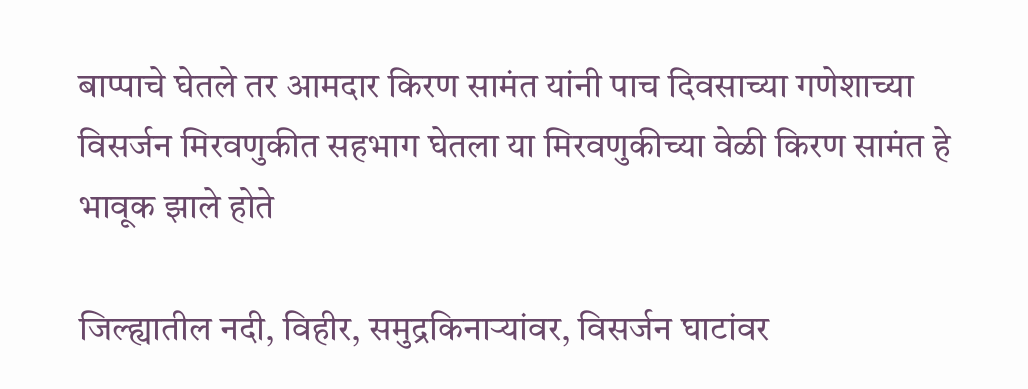बाप्पाचे घेतले तर आमदार किरण सामंत यांनी पाच दिवसाच्या गणेशाच्या विसर्जन मिरवणुकीत सहभाग घेतला या मिरवणुकीच्या वेळी किरण सामंत हे भावूक झाले होते

जिल्ह्यातील नदी, विहीर, समुद्रकिनाऱ्यांवर, विसर्जन घाटांवर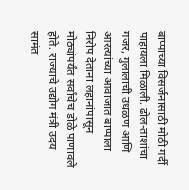बाप्पाच्या विसर्जनासाठी मोठी गर्दी पाहायला मिळाली. ढोल-ताशांचा गजर, गुलालाची उधळण आणि आरत्यांच्या आवाजात बाप्पाला निरोप देताना लहानांपासून मोठ्यांपर्यंत सर्वांचेच डोळे पाणावले होते. राज्याचे उद्योग मंत्री उदय सामंत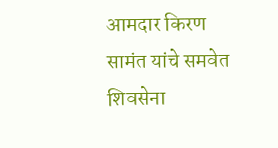आमदार किरण सामंत यांचे समवेत शिवसेना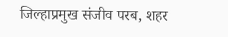जिल्हाप्रमुख संजीव परब, शहर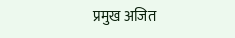प्रमुख अजित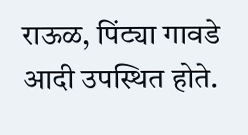राऊळ, पिंट्या गावडे आदी उपस्थित होते.